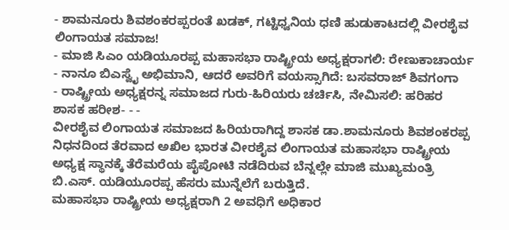- ಶಾಮನೂರು ಶಿವಶಂಕರಪ್ಪರಂತೆ ಖಡಕ್, ಗಟ್ಟಿಧ್ವನಿಯ ಧಣಿ ಹುಡುಕಾಟದಲ್ಲಿ ವೀರಶೈವ ಲಿಂಗಾಯತ ಸಮಾಜ!
- ಮಾಜಿ ಸಿಎಂ ಯಡಿಯೂರಪ್ಪ ಮಹಾಸಭಾ ರಾಷ್ಟ್ರೀಯ ಅಧ್ಯಕ್ಷರಾಗಲಿ: ರೇಣುಕಾಚಾರ್ಯ - ನಾನೂ ಬಿಎಸ್ವೈ ಅಭಿಮಾನಿ, ಆದರೆ ಅವರಿಗೆ ವಯಸ್ಸಾಗಿದೆ: ಬಸವರಾಜ್ ಶಿವಗಂಗಾ
- ರಾಷ್ಟ್ರೀಯ ಅಧ್ಯಕ್ಷರನ್ನ ಸಮಾಜದ ಗುರು-ಹಿರಿಯರು ಚರ್ಚಿಸಿ, ನೇಮಿಸಲಿ: ಹರಿಹರ ಶಾಸಕ ಹರೀಶ- - -
ವೀರಶೈವ ಲಿಂಗಾಯತ ಸಮಾಜದ ಹಿರಿಯರಾಗಿದ್ದ ಶಾಸಕ ಡಾ.ಶಾಮನೂರು ಶಿವಶಂಕರಪ್ಪ ನಿಧನದಿಂದ ತೆರವಾದ ಅಖಿಲ ಭಾರತ ವೀರಶೈವ ಲಿಂಗಾಯತ ಮಹಾಸಭಾ ರಾಷ್ಟ್ರೀಯ ಅಧ್ಯಕ್ಷ ಸ್ಥಾನಕ್ಕೆ ತೆರೆಮರೆಯ ಪೈಪೋಟಿ ನಡೆದಿರುವ ಬೆನ್ನಲ್ಲೇ ಮಾಜಿ ಮುಖ್ಯಮಂತ್ರಿ ಬಿ.ಎಸ್. ಯಡಿಯೂರಪ್ಪ ಹೆಸರು ಮುನ್ನೆಲೆಗೆ ಬರುತ್ತಿದೆ.
ಮಹಾಸಭಾ ರಾಷ್ಟ್ರೀಯ ಅಧ್ಯಕ್ಷರಾಗಿ 2 ಅವಧಿಗೆ ಅಧಿಕಾರ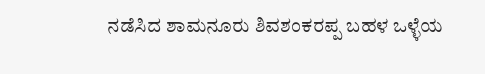ನಡೆಸಿದ ಶಾಮನೂರು ಶಿವಶಂಕರಪ್ಪ ಬಹಳ ಒಳ್ಳೆಯ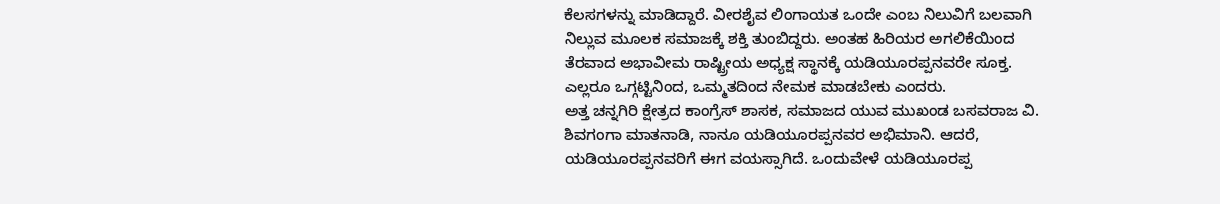ಕೆಲಸಗಳನ್ನು ಮಾಡಿದ್ದಾರೆ. ವೀರಶೈವ ಲಿಂಗಾಯತ ಒಂದೇ ಎಂಬ ನಿಲುವಿಗೆ ಬಲವಾಗಿ ನಿಲ್ಲುವ ಮೂಲಕ ಸಮಾಜಕ್ಕೆ ಶಕ್ತಿ ತುಂಬಿದ್ದರು. ಅಂತಹ ಹಿರಿಯರ ಅಗಲಿಕೆಯಿಂದ ತೆರವಾದ ಅಭಾವೀಮ ರಾಷ್ಟ್ರೀಯ ಅಧ್ಯಕ್ಷ ಸ್ಥಾನಕ್ಕೆ ಯಡಿಯೂರಪ್ಪನವರೇ ಸೂಕ್ತ. ಎಲ್ಲರೂ ಒಗ್ಗಟ್ಟಿನಿಂದ, ಒಮ್ಮತದಿಂದ ನೇಮಕ ಮಾಡಬೇಕು ಎಂದರು.
ಅತ್ತ ಚನ್ನಗಿರಿ ಕ್ಷೇತ್ರದ ಕಾಂಗ್ರೆಸ್ ಶಾಸಕ, ಸಮಾಜದ ಯುವ ಮುಖಂಡ ಬಸವರಾಜ ವಿ. ಶಿವಗಂಗಾ ಮಾತನಾಡಿ, ನಾನೂ ಯಡಿಯೂರಪ್ಪನವರ ಅಭಿಮಾನಿ. ಆದರೆ, ಯಡಿಯೂರಪ್ಪನವರಿಗೆ ಈಗ ವಯಸ್ಸಾಗಿದೆ. ಒಂದುವೇಳೆ ಯಡಿಯೂರಪ್ಪ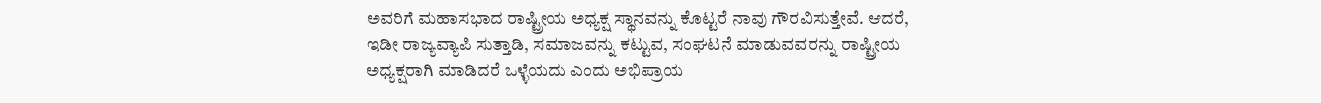ಅವರಿಗೆ ಮಹಾಸಭಾದ ರಾಷ್ಟ್ರೀಯ ಅಧ್ಯಕ್ಷ ಸ್ಥಾನವನ್ನು ಕೊಟ್ಟರೆ ನಾವು ಗೌರವಿಸುತ್ತೇವೆ. ಆದರೆ, ಇಡೀ ರಾಜ್ಯವ್ಯಾಪಿ ಸುತ್ತಾಡಿ, ಸಮಾಜವನ್ನು ಕಟ್ಟುವ, ಸಂಘಟನೆ ಮಾಡುವವರನ್ನು ರಾಷ್ಟ್ರೀಯ ಅಧ್ಯಕ್ಷರಾಗಿ ಮಾಡಿದರೆ ಒಳ್ಳೆಯದು ಎಂದು ಅಭಿಪ್ರಾಯ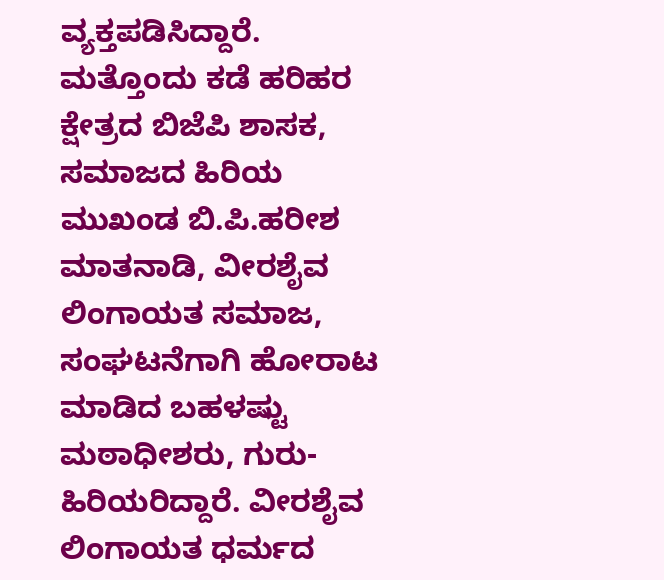ವ್ಯಕ್ತಪಡಿಸಿದ್ದಾರೆ.
ಮತ್ತೊಂದು ಕಡೆ ಹರಿಹರ ಕ್ಷೇತ್ರದ ಬಿಜೆಪಿ ಶಾಸಕ, ಸಮಾಜದ ಹಿರಿಯ ಮುಖಂಡ ಬಿ.ಪಿ.ಹರೀಶ ಮಾತನಾಡಿ, ವೀರಶೈವ ಲಿಂಗಾಯತ ಸಮಾಜ, ಸಂಘಟನೆಗಾಗಿ ಹೋರಾಟ ಮಾಡಿದ ಬಹಳಷ್ಟು ಮಠಾಧೀಶರು, ಗುರು-ಹಿರಿಯರಿದ್ದಾರೆ. ವೀರಶೈವ ಲಿಂಗಾಯತ ಧರ್ಮದ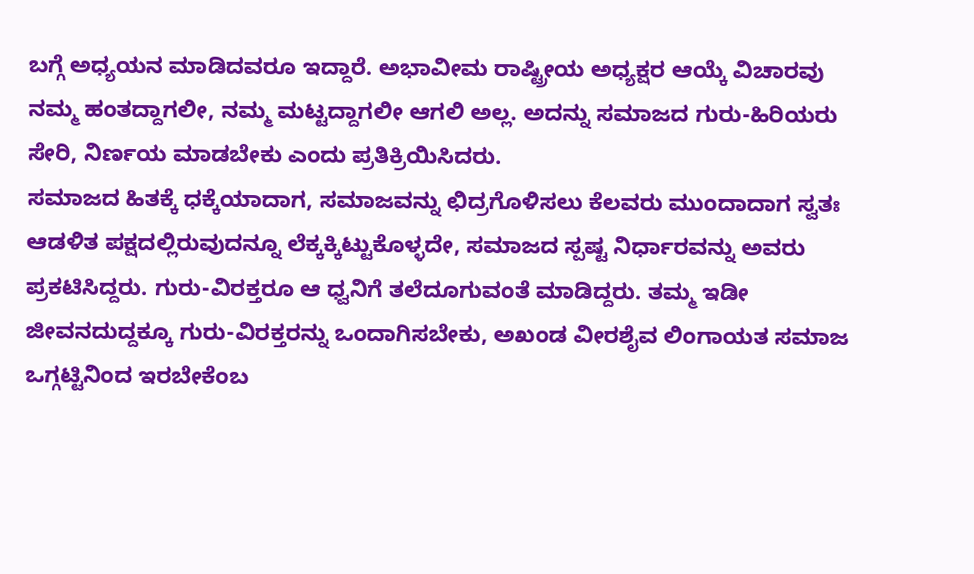ಬಗ್ಗೆ ಅಧ್ಯಯನ ಮಾಡಿದವರೂ ಇದ್ದಾರೆ. ಅಭಾವೀಮ ರಾಷ್ಟ್ರೀಯ ಅಧ್ಯಕ್ಷರ ಆಯ್ಕೆ ವಿಚಾರವು ನಮ್ಮ ಹಂತದ್ದಾಗಲೀ, ನಮ್ಮ ಮಟ್ಟದ್ದಾಗಲೀ ಆಗಲಿ ಅಲ್ಲ. ಅದನ್ನು ಸಮಾಜದ ಗುರು-ಹಿರಿಯರು ಸೇರಿ, ನಿರ್ಣಯ ಮಾಡಬೇಕು ಎಂದು ಪ್ರತಿಕ್ರಿಯಿಸಿದರು.
ಸಮಾಜದ ಹಿತಕ್ಕೆ ಧಕ್ಕೆಯಾದಾಗ, ಸಮಾಜವನ್ನು ಛಿದ್ರಗೊಳಿಸಲು ಕೆಲವರು ಮುಂದಾದಾಗ ಸ್ವತಃ ಆಡಳಿತ ಪಕ್ಷದಲ್ಲಿರುವುದನ್ನೂ ಲೆಕ್ಕಕ್ಕಿಟ್ಟುಕೊಳ್ಳದೇ, ಸಮಾಜದ ಸ್ಪಷ್ಟ ನಿರ್ಧಾರವನ್ನು ಅವರು ಪ್ರಕಟಿಸಿದ್ದರು. ಗುರು-ವಿರಕ್ತರೂ ಆ ಧ್ವನಿಗೆ ತಲೆದೂಗುವಂತೆ ಮಾಡಿದ್ದರು. ತಮ್ಮ ಇಡೀ ಜೀವನದುದ್ದಕ್ಕೂ ಗುರು-ವಿರಕ್ತರನ್ನು ಒಂದಾಗಿಸಬೇಕು, ಅಖಂಡ ವೀರಶೈವ ಲಿಂಗಾಯತ ಸಮಾಜ ಒಗ್ಗಟ್ಟಿನಿಂದ ಇರಬೇಕೆಂಬ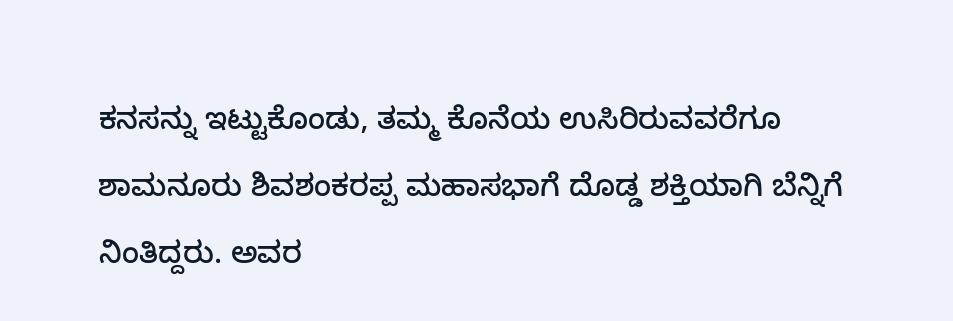ಕನಸನ್ನು ಇಟ್ಟುಕೊಂಡು, ತಮ್ಮ ಕೊನೆಯ ಉಸಿರಿರುವವರೆಗೂ ಶಾಮನೂರು ಶಿವಶಂಕರಪ್ಪ ಮಹಾಸಭಾಗೆ ದೊಡ್ಡ ಶಕ್ತಿಯಾಗಿ ಬೆನ್ನಿಗೆ ನಿಂತಿದ್ದರು. ಅವರ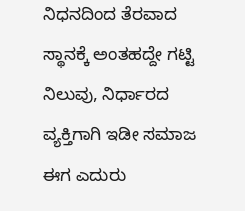ನಿಧನದಿಂದ ತೆರವಾದ ಸ್ಥಾನಕ್ಕೆ ಅಂತಹದ್ದೇ ಗಟ್ಟಿ ನಿಲುವು, ನಿರ್ಧಾರದ ವ್ಯಕ್ತಿಗಾಗಿ ಇಡೀ ಸಮಾಜ ಈಗ ಎದುರು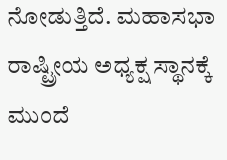ನೋಡುತ್ತಿದೆ. ಮಹಾಸಭಾ ರಾಷ್ಟ್ರೀಯ ಅಧ್ಯಕ್ಷ ಸ್ಥಾನಕ್ಕೆ ಮುಂದೆ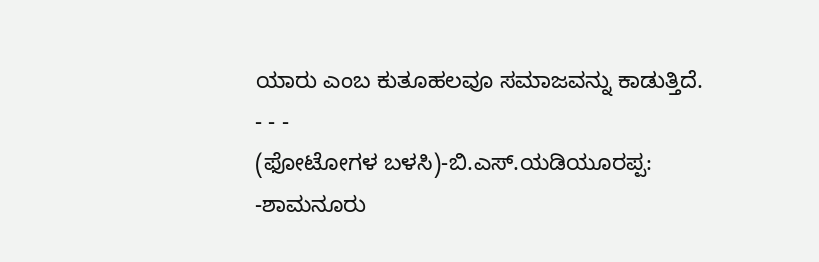ಯಾರು ಎಂಬ ಕುತೂಹಲವೂ ಸಮಾಜವನ್ನು ಕಾಡುತ್ತಿದೆ.
- - -
(ಫೋಟೋಗಳ ಬಳಸಿ)-ಬಿ.ಎಸ್.ಯಡಿಯೂರಪ್ಪ:
-ಶಾಮನೂರು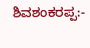ಶಿವಶಂಕರಪ್ಪ:-